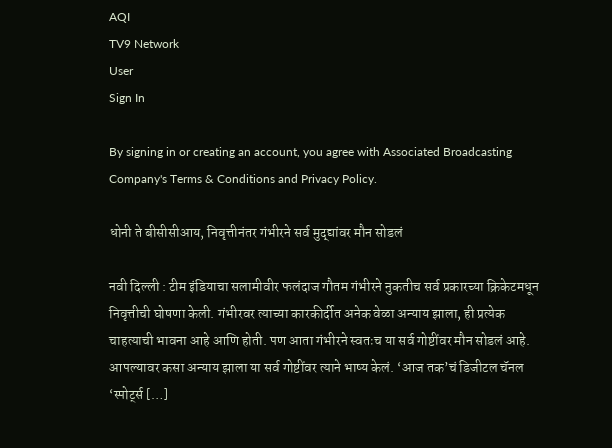AQI
TV9 Network
User
Sign In

By signing in or creating an account, you agree with Associated Broadcasting Company's Terms & Conditions and Privacy Policy.

धोनी ते बीसीसीआय, निवृत्तीनंतर गंभीरने सर्व मुद्द्यांवर मौन सोडलं

नवी दिल्ली : टीम इंडियाचा सलामीवीर फलंदाज गौतम गंभीरने नुकतीच सर्व प्रकारच्या क्रिकेटमधून निवृत्तीची घोषणा केली. गंभीरवर त्याच्या कारकीर्दीत अनेक वेळा अन्याय झाला, ही प्रत्येक चाहत्याची भावना आहे आणि होती. पण आता गंभीरने स्वतःच या सर्व गोष्टींवर मौन सोडलं आहे. आपल्यावर कसा अन्याय झाला या सर्व गोष्टींवर त्याने भाष्य केलं. ‘आज तक’चं डिजीटल चॅनल ‘स्पोर्ट्स […]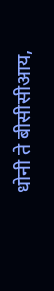धोनी ते बीसीसीआय,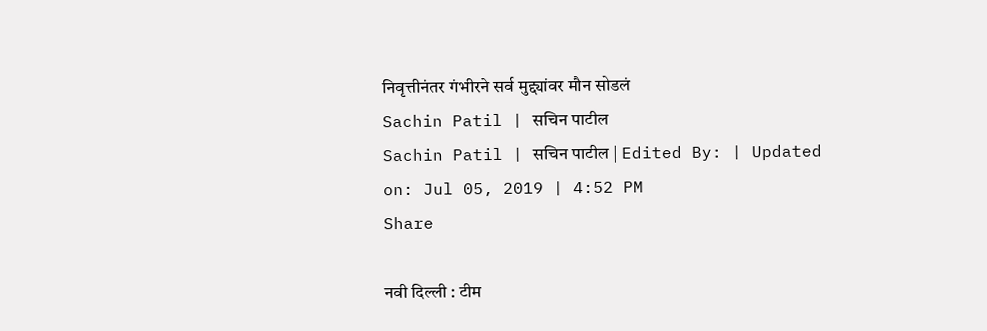निवृत्तीनंतर गंभीरने सर्व मुद्द्यांवर मौन सोडलं
Sachin Patil | सचिन पाटील
Sachin Patil | सचिन पाटील | Edited By: | Updated on: Jul 05, 2019 | 4:52 PM
Share

नवी दिल्ली : टीम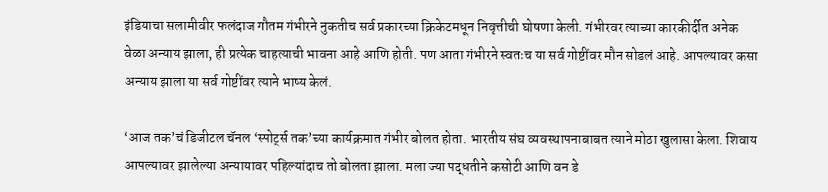इंडियाचा सलामीवीर फलंदाज गौतम गंभीरने नुकतीच सर्व प्रकारच्या क्रिकेटमधून निवृत्तीची घोषणा केली. गंभीरवर त्याच्या कारकीर्दीत अनेक वेळा अन्याय झाला, ही प्रत्येक चाहत्याची भावना आहे आणि होती. पण आता गंभीरने स्वतःच या सर्व गोष्टींवर मौन सोडलं आहे. आपल्यावर कसा अन्याय झाला या सर्व गोष्टींवर त्याने भाष्य केलं.

‘आज तक’चं डिजीटल चॅनल ‘स्पोर्ट्स तक’च्या कार्यक्रमात गंभीर बोलत होता. भारतीय संघ व्यवस्थापनाबाबत त्याने मोठा खुलासा केला. शिवाय आपल्यावर झालेल्या अन्यायावर पहिल्यांदाच तो बोलता झाला. मला ज्या पद्धतीने कसोटी आणि वन डे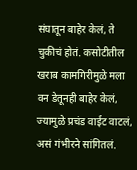संघातून बाहेर केलं, ते चुकीचं होतं. कसोटीतील खराब कामगिरीमुळे मला वन डेतूनही बाहेर केलं, ज्यामुळे प्रचंड वाईट वाटलं, असं गंभीरने सांगितलं.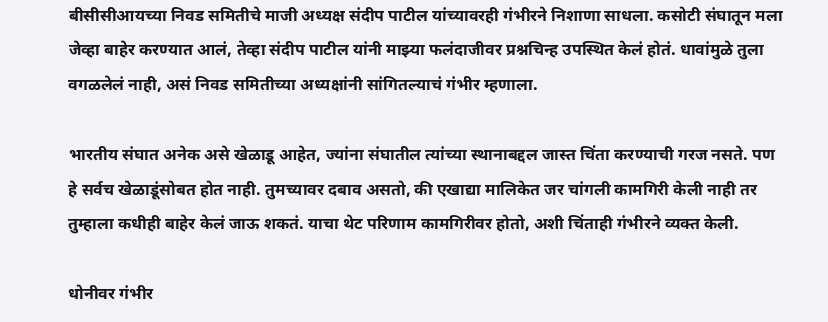बीसीसीआयच्या निवड समितीचे माजी अध्यक्ष संदीप पाटील यांच्यावरही गंभीरने निशाणा साधला. कसोटी संघातून मला जेव्हा बाहेर करण्यात आलं, तेव्हा संदीप पाटील यांनी माझ्या फलंदाजीवर प्रश्नचिन्ह उपस्थित केलं होतं. धावांमुळे तुला वगळलेलं नाही, असं निवड समितीच्या अध्यक्षांनी सांगितल्याचं गंभीर म्हणाला.

भारतीय संघात अनेक असे खेळाडू आहेत, ज्यांना संघातील त्यांच्या स्थानाबद्दल जास्त चिंता करण्याची गरज नसते. पण हे सर्वच खेळाडूंसोबत होत नाही. तुमच्यावर दबाव असतो, की एखाद्या मालिकेत जर चांगली कामगिरी केली नाही तर तुम्हाला कधीही बाहेर केलं जाऊ शकतं. याचा थेट परिणाम कामगिरीवर होतो, अशी चिंताही गंभीरने व्यक्त केली.

धोनीवर गंभीर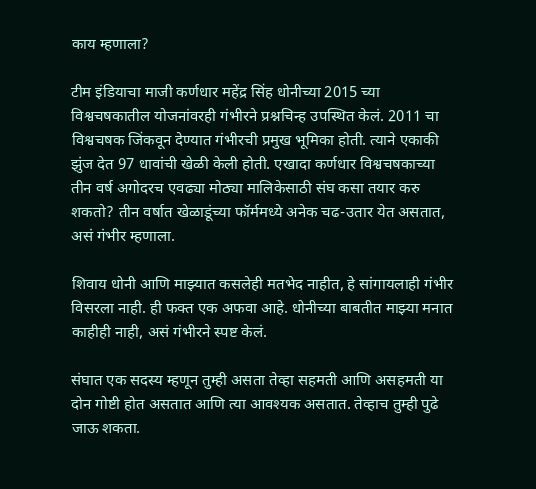काय म्हणाला?

टीम इंडियाचा माजी कर्णधार महेंद्र सिंह धोनीच्या 2015 च्या विश्वचषकातील योजनांवरही गंभीरने प्रश्नचिन्ह उपस्थित केलं. 2011 चा विश्वचषक जिंकवून देण्यात गंभीरची प्रमुख भूमिका होती. त्याने एकाकी झुंज देत 97 धावांची खेळी केली होती. एखादा कर्णधार विश्वचषकाच्या तीन वर्ष अगोदरच एवढ्या मोठ्या मालिकेसाठी संघ कसा तयार करु शकतो? तीन वर्षात खेळाडूंच्या फॉर्ममध्ये अनेक चढ-उतार येत असतात, असं गंभीर म्हणाला.

शिवाय धोनी आणि माझ्यात कसलेही मतभेद नाहीत, हे सांगायलाही गंभीर विसरला नाही. ही फक्त एक अफवा आहे. धोनीच्या बाबतीत माझ्या मनात काहीही नाही, असं गंभीरने स्पष्ट केलं.

संघात एक सदस्य म्हणून तुम्ही असता तेव्हा सहमती आणि असहमती या दोन गोष्टी होत असतात आणि त्या आवश्यक असतात. तेव्हाच तुम्ही पुढे जाऊ शकता.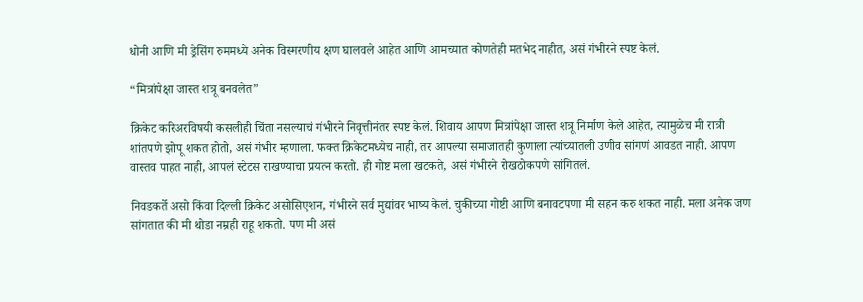धोनी आणि मी ड्रेसिंग रुममध्ये अनेक विस्मरणीय क्षण घालवले आहेत आणि आमच्यात कोणतेही मतभेद नाहीत, असं गंभीरने स्पष्ट केलं.

“मित्रांपेक्षा जास्त शत्रू बनवलेत”

क्रिकेट करिअरविषयी कसलीही चिंता नसल्याचं गंभीरने निवृत्तीनंतर स्पष्ट केलं. शिवाय आपण मित्रांपेक्षा जास्त शत्रू निर्माण केले आहेत, त्यामुळेच मी रात्री शांतपणे झोपू शकत होतो, असं गंभीर म्हणाला. फक्त क्रिकेटमध्येच नाही, तर आपल्या समाजातही कुणाला त्यांच्यातली उणीव सांगणं आवडत नाही. आपण वास्तव पाहत नाही, आपलं स्टेटस राखण्याचा प्रयत्न करतो. ही गोष्ट मला खटकते, असं गंभीरने रोखठोकपणे सांगितलं.

निवडकर्ते असो किंवा दिल्ली क्रिकेट असोसिएशन, गंभीरने सर्व मुद्यांवर भाष्य केलं. चुकीच्या गोष्टी आणि बनावटपणा मी सहन करु शकत नाही. मला अनेक जण सांगतात की मी थोडा नम्रही राहू शकतो. पण मी असं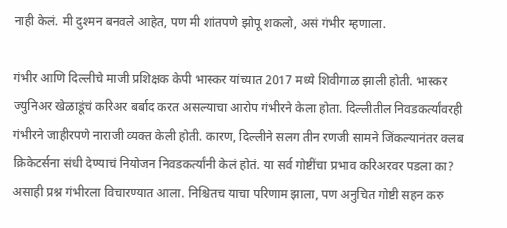नाही केलं. मी दुश्मन बनवले आहेत, पण मी शांतपणे झोपू शकलो, असं गंभीर म्हणाला.

गंभीर आणि दिल्लीचे माजी प्रशिक्षक केपी भास्कर यांच्यात 2017 मध्ये शिवीगाळ झाली होती. भास्कर ज्युनिअर खेळाडूंचं करिअर बर्बाद करत असल्याचा आरोप गंभीरने केला होता. दिल्लीतील निवडकर्त्यांवरही गंभीरने जाहीरपणे नाराजी व्यक्त केली होती. कारण, दिल्लीने सलग तीन रणजी सामने जिंकल्यानंतर क्लब क्रिकेटर्सना संधी देण्याचं नियोजन निवडकर्त्यांनी केलं होतं. या सर्व गोष्टींचा प्रभाव करिअरवर पडला का? असाही प्रश्न गंभीरला विचारण्यात आला. निश्चितच याचा परिणाम झाला, पण अनुचित गोष्टी सहन करु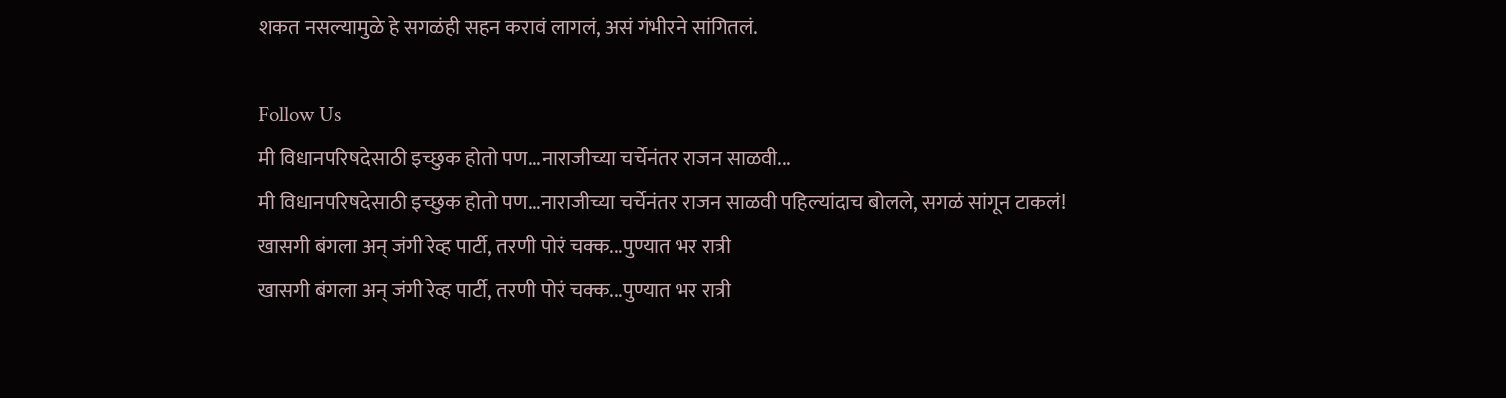शकत नसल्यामुळे हे सगळंही सहन करावं लागलं, असं गंभीरने सांगितलं.

Follow Us
मी विधानपरिषदेसाठी इच्छुक होतो पण...नाराजीच्या चर्चेनंतर राजन साळवी...
मी विधानपरिषदेसाठी इच्छुक होतो पण...नाराजीच्या चर्चेनंतर राजन साळवी पहिल्यांदाच बोलले, सगळं सांगून टाकलं!
खासगी बंगला अन् जंगी रेव्ह पार्टी, तरणी पोरं चक्क...पुण्यात भर रात्री
खासगी बंगला अन् जंगी रेव्ह पार्टी, तरणी पोरं चक्क...पुण्यात भर रात्री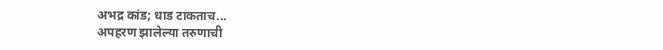अभद्र कांड; धाड टाकताच...
अपहरण झालेल्या तरुणाची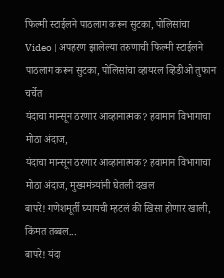फिल्मी स्टाईलने पाठलाग करून सुटका, पोलिसांचा
Video | अपहरण झालेल्या तरुणाची फिल्मी स्टाईलने पाठलाग करून सुटका, पोलिसांचा व्हायरल व्हिडीओ तुफान चर्चेत
यंदाचा मान्सून ठरणार आव्हानात्मक? हवामान विभागाचा मोठा अंदाज,
यंदाचा मान्सून ठरणार आव्हानात्मक? हवामान विभागाचा मोठा अंदाज, मुख्यमंत्र्यांनी घेतली दखल
बापरे! गणेशमूर्ती घ्यायची म्हटलं की खिसा होणार खाली, किंमत तब्बल...
बापरे! यंदा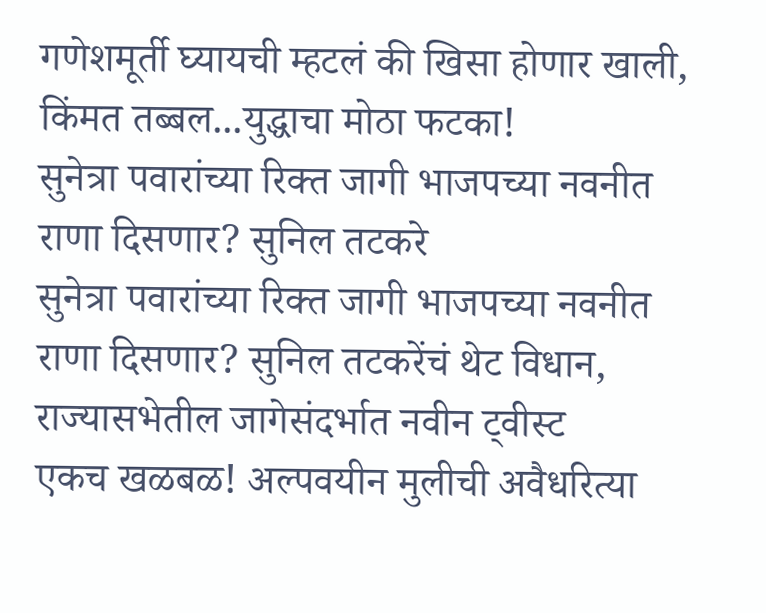गणेशमूर्ती घ्यायची म्हटलं की खिसा होणार खाली, किंमत तब्बल...युद्धाचा मोठा फटका!
सुनेत्रा पवारांच्या रिक्त जागी भाजपच्या नवनीत राणा दिसणार? सुनिल तटकरे
सुनेत्रा पवारांच्या रिक्त जागी भाजपच्या नवनीत राणा दिसणार? सुनिल तटकरेंचं थेट विधान, राज्यासभेतील जागेसंदर्भात नवीन ट्वीस्ट
एकच खळबळ! अल्पवयीन मुलीची अवैधरित्या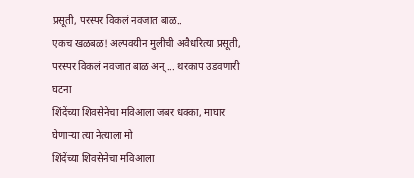प्रसूती, परस्पर विकलं नवजात बाळ..
एकच खळबळ! अल्पवयीन मुलीची अवैधरित्या प्रसूती, परस्पर विकलं नवजात बाळ अन्... थरकाप उडवणारी घटना
शिंदेंच्या शिवसेनेचा मविआला जबर धक्का, माघार घेणाऱ्या त्या नेत्याला मो
शिंदेंच्या शिवसेनेचा मविआला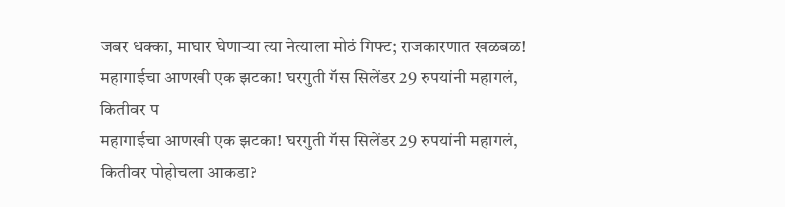जबर धक्का, माघार घेणाऱ्या त्या नेत्याला मोठं गिफ्ट; राजकारणात खळबळ!
महागाईचा आणखी एक झटका! घरगुती गॅस सिलेंडर 29 रुपयांनी महागलं, कितीवर प
महागाईचा आणखी एक झटका! घरगुती गॅस सिलेंडर 29 रुपयांनी महागलं, कितीवर पोहोचला आकडा?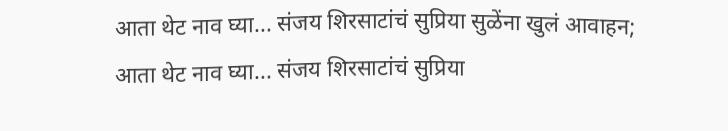आता थेट नाव घ्या... संजय शिरसाटांचं सुप्रिया सुळेंना खुलं आवाहन;
आता थेट नाव घ्या... संजय शिरसाटांचं सुप्रिया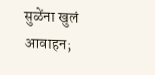सुळेंना खुलं आवाहन;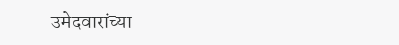उमेदवारांच्या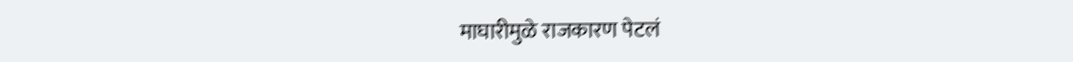माघारीमुळे राजकारण पेटलं